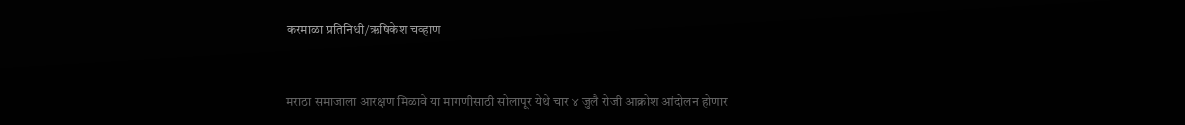करमाळा प्रतिनिधी/ऋषिकेश चव्हाण


मराठा समाजाला आरक्षण मिळावे या मागणीसाठी सोलापूर येथे चार ४ जुलै रोजी आक्रोश आंदोलन होणार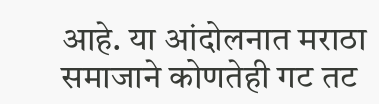आहे. या आंदोलनात मराठा समाजाने कोणतेही गट तट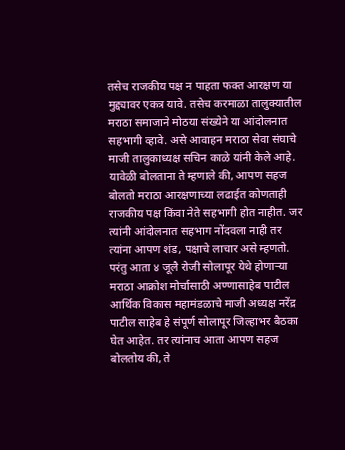तसेच राजकीय पक्ष न पाहता फक्त आरक्षण या मुद्द्यावर एकत्र यावे. तसेच करमाळा तालुक्यातील मराठा समाजाने मोठया संख्येने या आंदोलनात सहभागी व्हावे. असे आवाहन मराठा सेवा संघाचे माजी तालुकाध्यक्ष सचिन काळे यांनी केले आहे.
यावेळी बोलताना ते म्हणाले की, आपण सहज बोलतो मराठा आरक्षणाच्या लढाईत कोणताही राजकीय पक्ष किंवा नेते सहभागी होत नाहीत. जर त्यांनी आंदोलनात सहभाग नोंदवला नाही तर त्यांना आपण शंड, पक्षाचे लाचार असे म्हणतो. परंतु आता ४ जूलै रोजी सोलापूर येथे होणाऱ्या मराठा आक्रोश मोर्चासाठी अण्णासाहेब पाटील आर्थिक विकास महामंडळाचे माजी अध्यक्ष नरेंद्र पाटील साहेब हे संपूर्ण सोलापूर जिल्हाभर बैठका घेत आहेत. तर त्यांनाच आता आपण सहज बोलतोय की, ते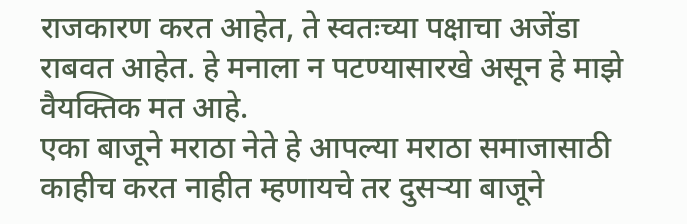राजकारण करत आहेत, ते स्वतःच्या पक्षाचा अजेंडा राबवत आहेत. हे मनाला न पटण्यासारखे असून हे माझे वैयक्तिक मत आहे.
एका बाजूने मराठा नेते हे आपल्या मराठा समाजासाठी काहीच करत नाहीत म्हणायचे तर दुसऱ्या बाजूने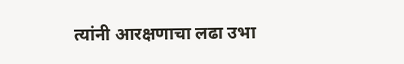त्यांनी आरक्षणाचा लढा उभा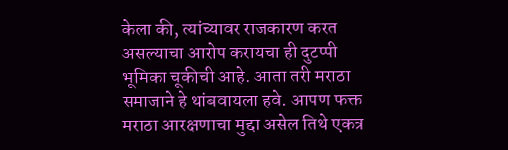केला की, त्यांच्यावर राजकारण करत असल्याचा आरोप करायचा ही दुटप्पी भूमिका चूकीची आहे. आता तरी मराठा समाजाने हे थांबवायला हवे. आपण फक्त मराठा आरक्षणाचा मुद्दा असेल तिथे एकत्र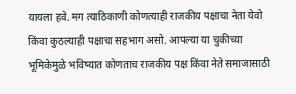यायला हवे. मग त्याठिकाणी कोणत्याही राजकीय पक्षाचा नेता येवो किंवा कुठल्याही पक्षाचा सहभाग असो. आपल्या या चुकीच्या भूमिकेमुळे भविष्यात कोणताच राजकीय पक्ष किंवा नेते समाजासाठी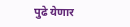पुढे येणार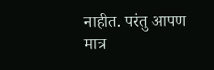नाहीत. परंतु आपण मात्र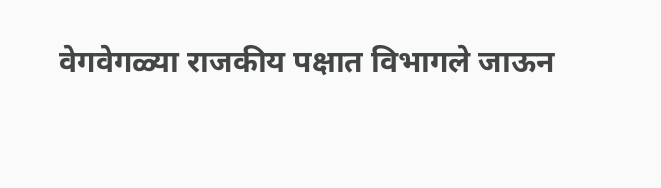वेगवेगळ्या राजकीय पक्षात विभागले जाऊन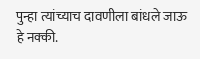पुन्हा त्यांच्याच दावणीला बांधले जाऊ हे नक्की.